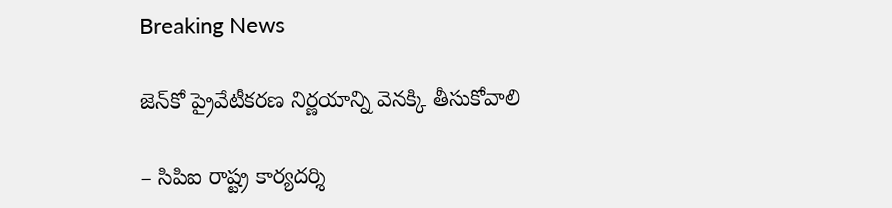Breaking News

జెన్‌కో ప్రైవేటీకరణ నిర్ణయాన్ని వెనక్కి తీసుకోవాలి

– సిపిఐ రాష్ట్ర కార్యదర్శి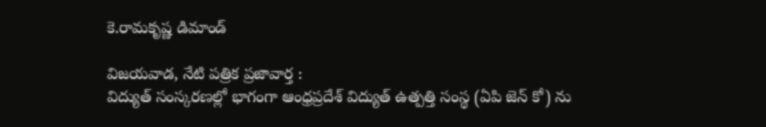కె.రామకృష్ణ డిమాండ్‌

విజయవాడ, నేటి పత్రిక ప్రజావార్త :
విద్యుత్‌ సంస్కరణల్లో భాగంగా ఆంధ్రప్రదేశ్‌ విద్యుత్‌ ఉత్పత్తి సంస్థ (ఏపి జెన్‌ కో) ను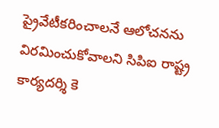ప్రైవేటీకరించాలనే ఆలోచనను విరమించుకోవాలని సిపిఐ రాష్ట్ర కార్యదర్శి కె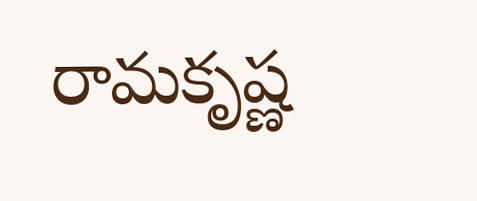రామకృష్ణ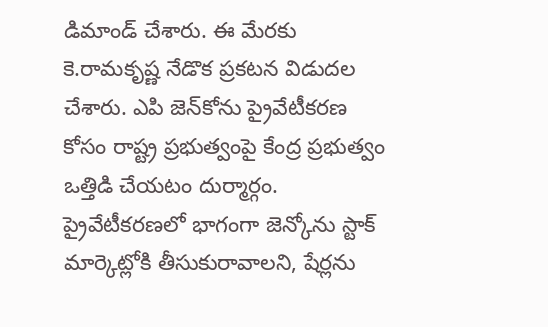డిమాండ్‌ చేశారు. ఈ మేరకు కె.రామకృష్ణ నేడొక ప్రకటన విడుదల చేశారు. ఎపి జెన్‌కోను ప్రైవేటీకరణ కోసం రాష్ట్ర ప్రభుత్వంపై కేంద్ర ప్రభుత్వం ఒత్తిడి చేయటం దుర్మార్గం. ప్రైవేటీకరణలో భాగంగా జెన్కోను స్టాక్‌ మార్కెట్లోకి తీసుకురావాలని, షేర్లను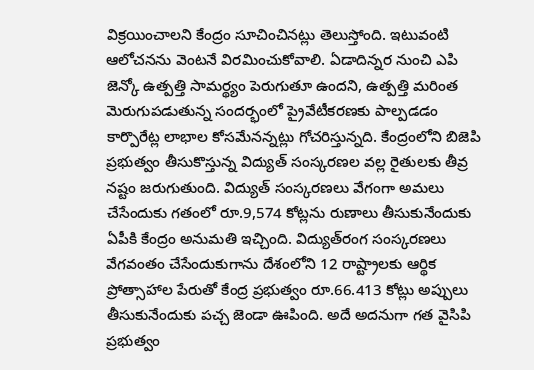విక్రయించాలని కేంద్రం సూచించినట్లు తెలుస్తోంది. ఇటువంటి ఆలోచనను వెంటనే విరమించుకోవాలి. ఏడాదిన్నర నుంచి ఎపి జెన్కో ఉత్పత్తి సామర్థ్యం పెరుగుతూ ఉందని, ఉత్పత్తి మరింత మెరుగుపడుతున్న సందర్భంలో ప్రైవేటీకరణకు పాల్పడడం కార్పొరేట్ల లాభాల కోసమేనన్నట్లు గోచరిస్తున్నది. కేంద్రంలోని బిజెపి ప్రభుత్వం తీసుకొస్తున్న విద్యుత్‌ సంస్కరణల వల్ల రైతులకు తీవ్ర నష్టం జరుగుతుంది. విద్యుత్‌ సంస్కరణలు వేగంగా అమలు చేసేందుకు గతంలో రూ.9,574 కోట్లను రుణాలు తీసుకునేందుకు ఏపీకి కేంద్రం అనుమతి ఇచ్చింది. విద్యుత్‌రంగ సంస్కరణలు వేగవంతం చేసేందుకుగాను దేశంలోని 12 రాష్ట్రాలకు ఆర్థిక ప్రోత్సాహాల పేరుతో కేంద్ర ప్రభుత్వం రూ.66.413 కోట్లు అప్పులు తీసుకునేందుకు పచ్చ జెండా ఊపింది. అదే అదనుగా గత వైసిపి ప్రభుత్వం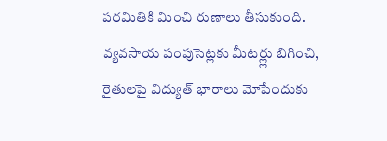పరమితికి మించి రుణాలు తీసుకుంది. వ్యవసాయ పంపుసెట్లకు మీటర్ల్లు బిగించి, రైతులపై విద్యుత్‌ భారాలు మోపేందుకు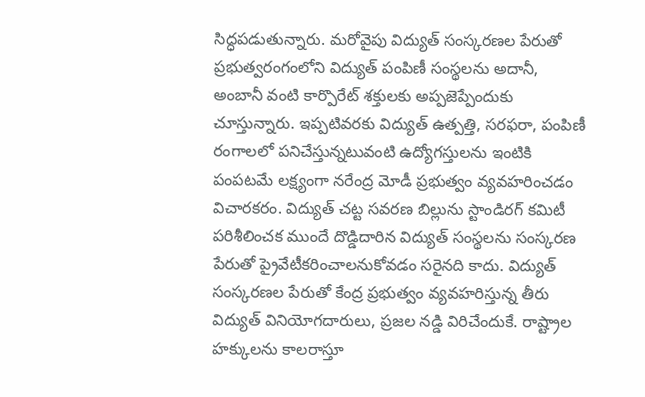సిద్ధపడుతున్నారు. మరోవైపు విద్యుత్‌ సంస్కరణల పేరుతో ప్రభుత్వరంగంలోని విద్యుత్‌ పంపిణీ సంస్థలను అదానీ, అంబానీ వంటి కార్పొరేట్‌ శక్తులకు అప్పజెప్పేందుకు చూస్తున్నారు. ఇప్పటివరకు విద్యుత్‌ ఉత్పత్తి, సరఫరా, పంపిణీ రంగాలలో పనిచేస్తున్నటువంటి ఉద్యోగస్తులను ఇంటికి పంపటమే లక్ష్యంగా నరేంద్ర మోడీ ప్రభుత్వం వ్యవహరించడం విచారకరం. విద్యుత్‌ చట్ట సవరణ బిల్లును స్టాండిరగ్‌ కమిటీ పరిశీలించక ముందే దొడ్డిదారిన విద్యుత్‌ సంస్థలను సంస్కరణ పేరుతో ప్రైవేటీకరించాలనుకోవడం సరైనది కాదు. విద్యుత్‌ సంస్కరణల పేరుతో కేంద్ర ప్రభుత్వం వ్యవహరిస్తున్న తీరు విద్యుత్‌ వినియోగదారులు, ప్రజల నడ్డి విరిచేందుకే. రాష్ట్రాల హక్కులను కాలరాస్తూ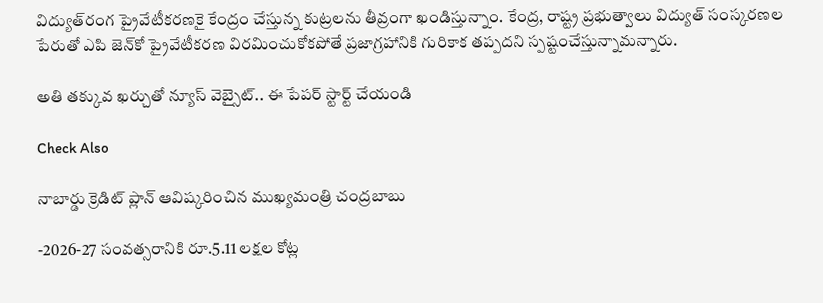విద్యుత్‌రంగ ప్రైవేటీకరణకై కేంద్రం చేస్తున్న కుట్రలను తీవ్రంగా ఖండిస్తున్నాం. కేంద్ర, రాష్ట్ర ప్రభుత్వాలు విద్యుత్‌ సంస్కరణల పేరుతో ఎపి జెన్‌కో ప్రైవేటీకరణ విరమించుకోకపోతే ప్రజాగ్రహానికి గురికాక తప్పదని స్పష్టంచేస్తున్నామన్నారు.

అతి తక్కువ ఖర్చుతో న్యూస్ వెబ్సైట్.. ఈ పేపర్ స్టార్ట్ చేయండి

Check Also

నాబార్డు క్రెడిట్ ప్లాన్ ఆవిష్కరించిన ముఖ్యమంత్రి చంద్రబాబు

-2026-27 సంవత్సరానికి రూ.5.11 లక్షల కోట్ల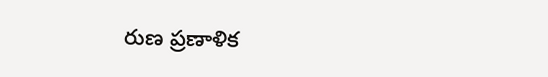రుణ ప్రణాళిక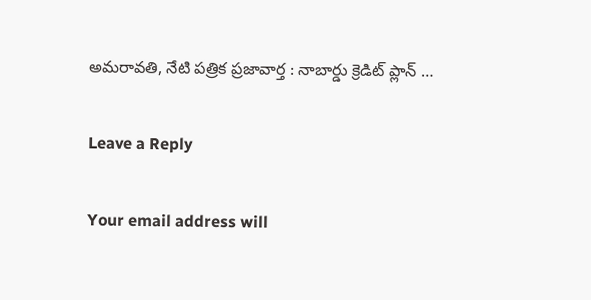అమరావతి, నేటి పత్రిక ప్రజావార్త : నాబార్డు క్రెడిట్ ప్లాన్ …

Leave a Reply

Your email address will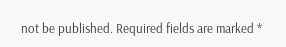not be published. Required fields are marked *